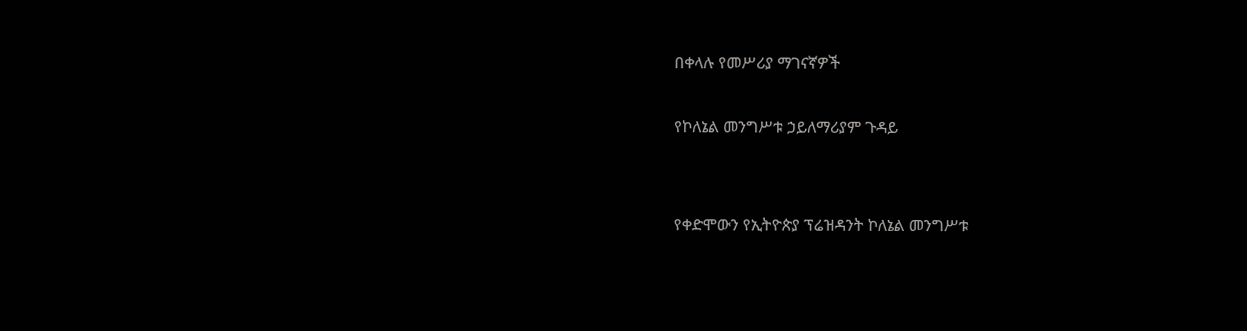በቀላሉ የመሥሪያ ማገናኛዎች

የኮለኔል መንግሥቱ ኃይለማሪያም ጉዳይ


የቀድሞውን የኢትዮጵያ ፕሬዝዳንት ኮለኔል መንግሥቱ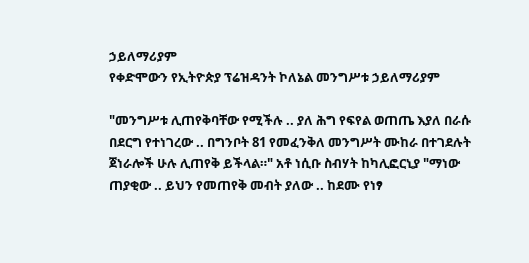ኃይለማሪያም
የቀድሞውን የኢትዮጵያ ፕሬዝዳንት ኮለኔል መንግሥቱ ኃይለማሪያም

"መንግሥቱ ሊጠየቅባቸው የሚችሉ .. ያለ ሕግ የፍየል ወጠጤ እያለ በራሱ በደርግ የተነገረው .. በግንቦት 81 የመፈንቅለ መንግሥት ሙከራ በተገደሉት ጀነራሎች ሁሉ ሊጠየቅ ይችላል።" አቶ ነሲቡ ስብሃት ከካሊፎርኒያ "ማነው ጠያቂው .. ይህን የመጠየቅ መብት ያለው .. ከደሙ የነፃ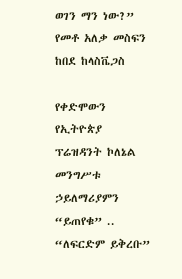ወገን ማን ነው?” የመቶ አለቃ መስፍን ከበደ ከላስቬጋስ

የቀድሞውን የኢትዮጵያ ፕሬዝዳንት ኮለኔል መንግሥቱ ኃይለማሪያምን “ይጠየቁ” .. “ለፍርድም ይቅረቡ”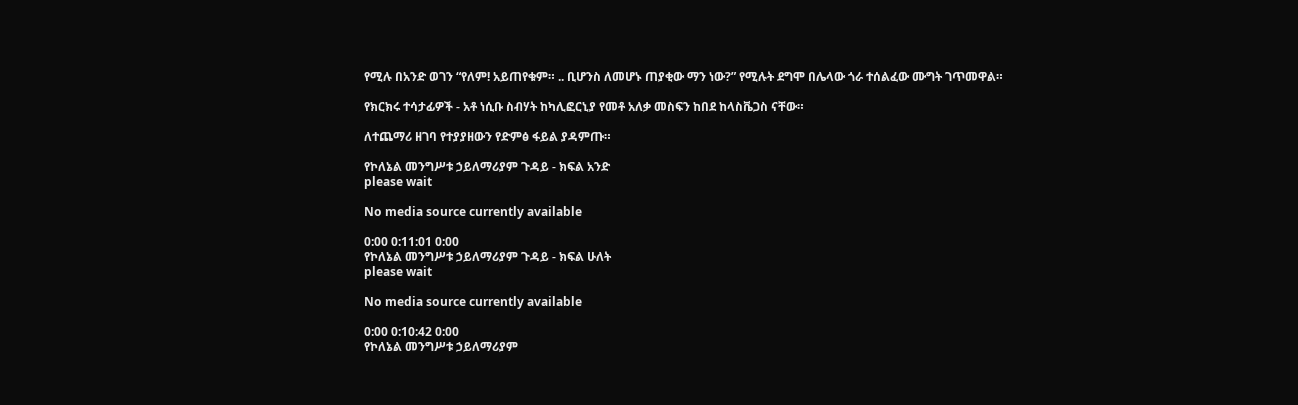የሚሉ በአንድ ወገን “የለም! አይጠየቁም። .. ቢሆንስ ለመሆኑ ጠያቂው ማን ነው?” የሚሉት ደግሞ በሌላው ጎራ ተሰልፈው ሙግት ገጥመዋል።

የክርክሩ ተሳታፊዎች - አቶ ነሲቡ ስብሃት ከካሊፎርኒያ የመቶ አለቃ መስፍን ከበደ ከላስቬጋስ ናቸው።

ለተጨማሪ ዘገባ የተያያዘውን የድምፅ ፋይል ያዳምጡ።

የኮለኔል መንግሥቱ ኃይለማሪያም ጉዳይ - ክፍል አንድ
please wait

No media source currently available

0:00 0:11:01 0:00
የኮለኔል መንግሥቱ ኃይለማሪያም ጉዳይ - ክፍል ሁለት
please wait

No media source currently available

0:00 0:10:42 0:00
የኮለኔል መንግሥቱ ኃይለማሪያም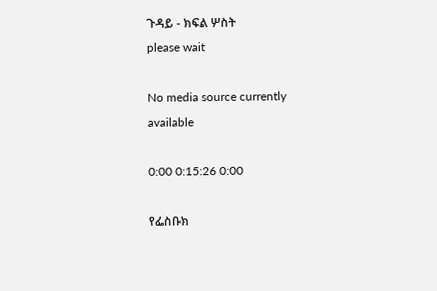ጉዳይ - ክፍል ሦስት
please wait

No media source currently available

0:00 0:15:26 0:00

የፌስቡክ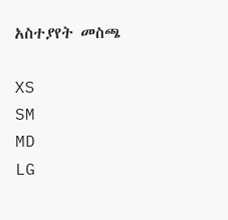አስተያየት መስጫ

XS
SM
MD
LG